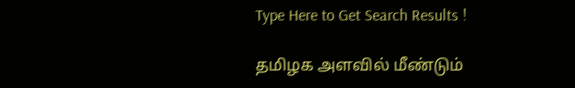Type Here to Get Search Results !

தமிழக அளவில் மீண்டும்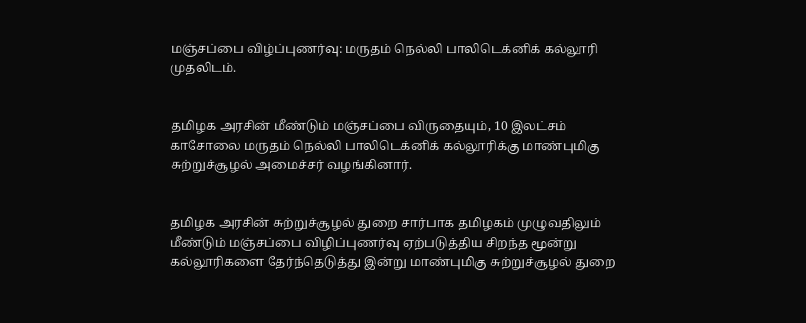மஞ்சப்பை விழ்ப்புணர்வு: மருதம் நெல்லி பாலிடெக்னிக் கல்லூரி முதலிடம்.


தமிழக அரசின் மீண்டும் மஞ்சப்பை விருதையும், 10 இலட்சம் காசோலை மருதம் நெல்லி பாலிடெக்னிக் கல்லூரிக்கு மாண்புமிகு சுற்றுச்சூழல் அமைச்சர் வழங்கினார்.


தமிழக அரசின் சுற்றுச்சூழல் துறை சார்பாக தமிழகம் முழுவதிலும் மீண்டும் மஞ்சப்பை விழிப்புணர்வு ஏற்படுத்திய சிறந்த மூன்று கல்லூரிகளை தேர்ந்தெடுத்து இன்று மாண்புமிகு சுற்றுச்சூழல் துறை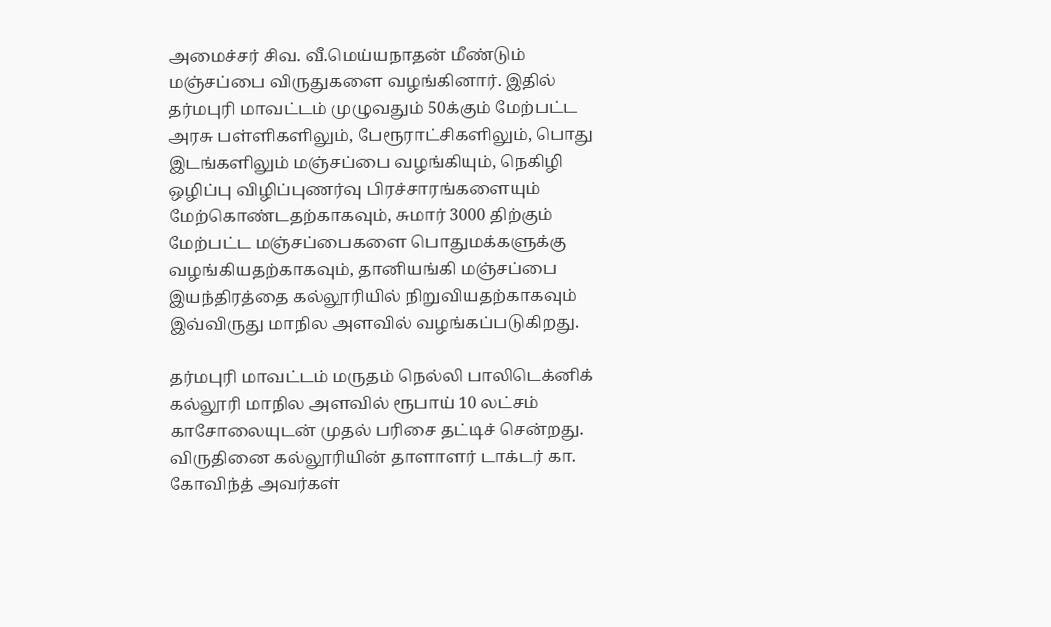அமைச்சர் சிவ. வீ.மெய்யநாதன் மீண்டும் மஞ்சப்பை விருதுகளை வழங்கினார். இதில் தர்மபுரி மாவட்டம் முழுவதும் 50க்கும் மேற்பட்ட அரசு பள்ளிகளிலும், பேரூராட்சிகளிலும், பொது இடங்களிலும் மஞ்சப்பை வழங்கியும், நெகிழி ஒழிப்பு விழிப்புணர்வு பிரச்சாரங்களையும் மேற்கொண்டதற்காகவும், சுமார் 3000 திற்கும் மேற்பட்ட மஞ்சப்பைகளை பொதுமக்களுக்கு வழங்கியதற்காகவும், தானியங்கி மஞ்சப்பை இயந்திரத்தை கல்லூரியில் நிறுவியதற்காகவும் இவ்விருது மாநில அளவில் வழங்கப்படுகிறது.

தர்மபுரி மாவட்டம் மருதம் நெல்லி பாலிடெக்னிக் கல்லூரி மாநில அளவில் ரூபாய் 10 லட்சம் காசோலையுடன் முதல் பரிசை தட்டிச் சென்றது. விருதினை கல்லூரியின் தாளாளர் டாக்டர் கா. கோவிந்த் அவர்கள்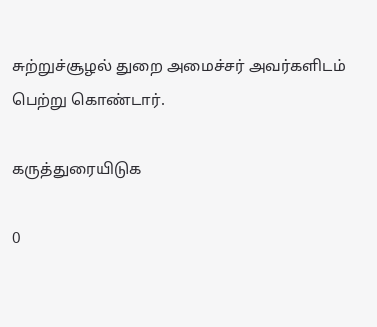சுற்றுச்சூழல் துறை அமைச்சர் அவர்களிடம் பெற்று கொண்டார்.

கருத்துரையிடுக

0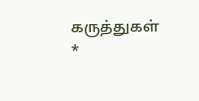கருத்துகள்
*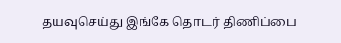தயவுசெய்து இங்கே தொடர் திணிப்பை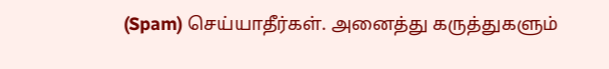(Spam) செய்யாதீர்கள். அனைத்து கருத்துகளும்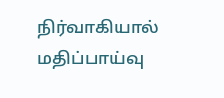நிர்வாகியால் மதிப்பாய்வு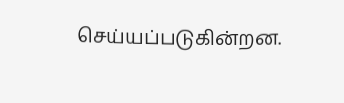செய்யப்படுகின்றன.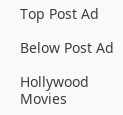Top Post Ad

Below Post Ad

Hollywood Movies